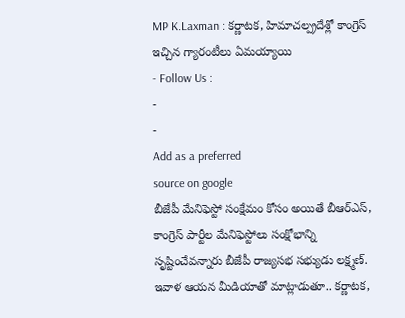MP K.Laxman : కర్ణాటక, హిమాచల్ప్రదేశ్లో కాంగ్రెస్ ఇచ్చిన గ్యారంటీలు ఏమయ్యాయి
- Follow Us :
-
-
Add as a preferred
source on google
బీజేపీ మేనిఫెస్టో సంక్షేమం కోసం అయితే బీఆర్ఎస్, కాంగ్రెస్ పార్టీల మేనిఫెస్టోలు సంక్షోభాన్ని సృష్టించేవన్నారు బీజేపీ రాజ్యసభ సభ్యుడు లక్ష్మణ్. ఇవాళ ఆయన మీడియాతో మాట్లాడుతూ.. కర్ణాటక,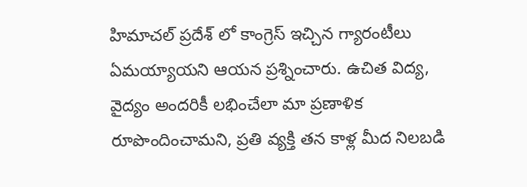హిమాచల్ ప్రదేశ్ లో కాంగ్రెస్ ఇచ్చిన గ్యారంటీలు ఏమయ్యాయని ఆయన ప్రశ్నించారు. ఉచిత విద్య, వైద్యం అందరికీ లభించేలా మా ప్రణాళిక రూపొందించామని, ప్రతి వ్యక్తి తన కాళ్ల మీద నిలబడి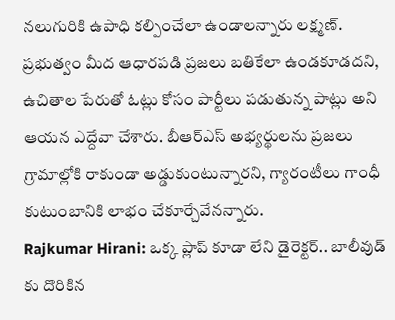నలుగురికి ఉపాధి కల్పించేలా ఉండాలన్నారు లక్ష్మణ్. ప్రభుత్వం మీద ఆధారపడి ప్రజలు బతికేలా ఉండకూడదని, ఉచితాల పేరుతో ఓట్లు కోసం పార్టీలు పడుతున్న పాట్లు అని ఆయన ఎద్దేవా చేశారు. బీఆర్ఎస్ అభ్యర్థులను ప్రజలు గ్రామాల్లోకి రాకుండా అడ్డుకుంటున్నారని, గ్యారంటీలు గాంధీ కుటుంబానికి లాభం చేకూర్చేవేనన్నారు.
Rajkumar Hirani: ఒక్క ప్లాప్ కూడా లేని డైరెక్టర్.. బాలీవుడ్ కు దొరికిన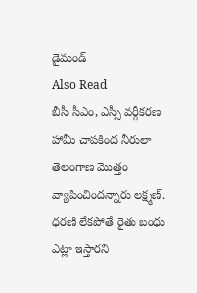డైమండ్
Also Read
బీసీ సీఎం, ఎస్సీ వర్గీకరణ హామీ చాపకింద నీరులా తెలంగాణ మొత్తం వ్యాపించిందన్నారు లక్ష్మణ్. ధరణి లేకపోతే రైతు బంధు ఎట్లా ఇస్తారని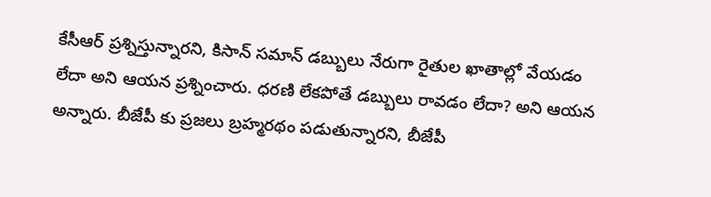కేసీఆర్ ప్రశ్నిస్తున్నారని, కిసాన్ సమాన్ డబ్బులు నేరుగా రైతుల ఖాతాల్లో వేయడం లేదా అని ఆయన ప్రశ్నించారు. ధరణి లేకపోతే డబ్బులు రావడం లేదా? అని ఆయన అన్నారు. బీజేపీ కు ప్రజలు బ్రహ్మరథం పడుతున్నారని, బీజేపీ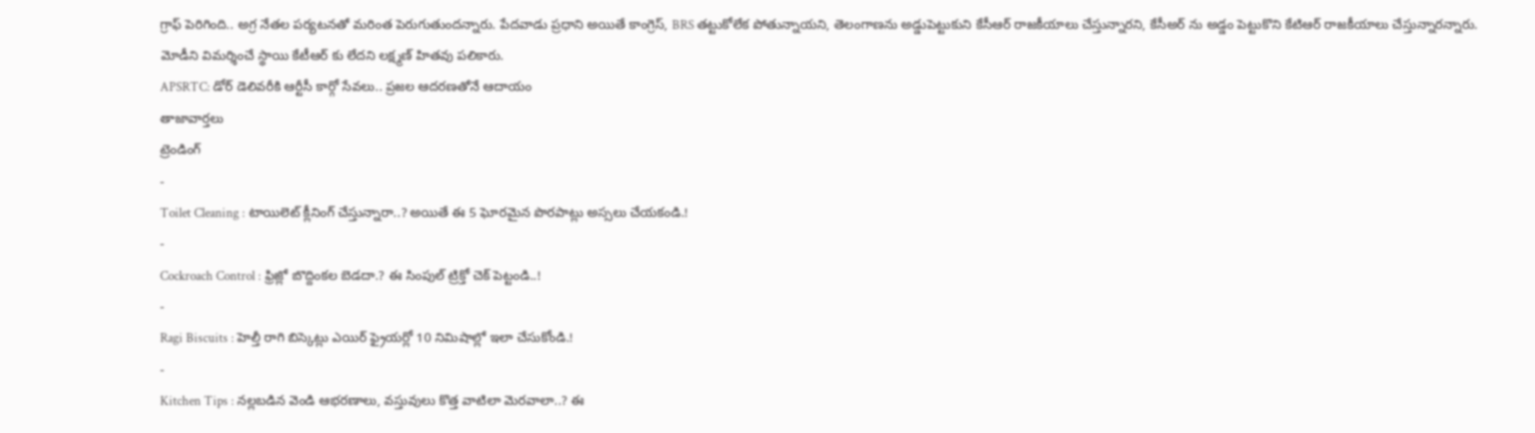గ్రాఫ్ పెరిగింది.. అగ్ర నేతల పర్యటనతో మరింత పెరుగుతుందన్నారు. పేదవాడు ప్రధాని అయితే కాంగ్రెస్, BRS తట్టుకోలేక పోతున్నాయని, తెలంగాణను అడ్డుపెట్టుకుని కేసీఆర్ రాజకీయాలు చేస్తున్నారని, కేసీఅర్ ను అడ్డం పెట్టుకొని కేటిఆర్ రాజకీయాలు చేస్తున్నారన్నారు. మోడీని విమర్శించే స్థాయి కేటీఆర్ కు లేదని లక్ష్మణ్ హితవు పలికారు.
APSRTC: డోర్ డెలివరీకి ఆర్టీసీ కార్గో సేవలు.. ప్రజల ఆదరణతోనే ఆదాయం
తాజావార్తలు
ట్రెండింగ్
-
Toilet Cleaning : టాయిలెట్ క్లీనింగ్ చేస్తున్నారా..? అయితే ఈ 5 ఘోరమైన పొరపాట్లు అస్సలు చేయకండి.!
-
Cockroach Control : ఫ్రిజ్లో బొద్దింకల బెడదా.? ఈ సింపుల్ ట్రిక్తో చెక్ పెట్టండి..!
-
Ragi Biscuits : హెల్తీ రాగి బిస్కెట్లు ఎయిర్ ఫ్రైయర్లో 10 నిమిషాల్లో ఇలా చేసుకోండి.!
-
Kitchen Tips : నల్లబడిన వెండి ఆభరణాలు, వస్తువులు కొత్త వాటిలా మెరవాలా..? ఈ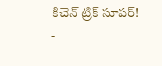కిచెన్ ట్రిక్ సూపర్!
-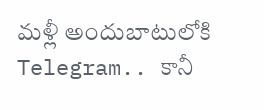మళ్లీ అందుబాటులోకి Telegram.. కానీ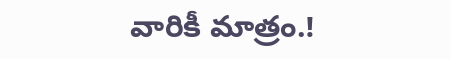వారికీ మాత్రం.!